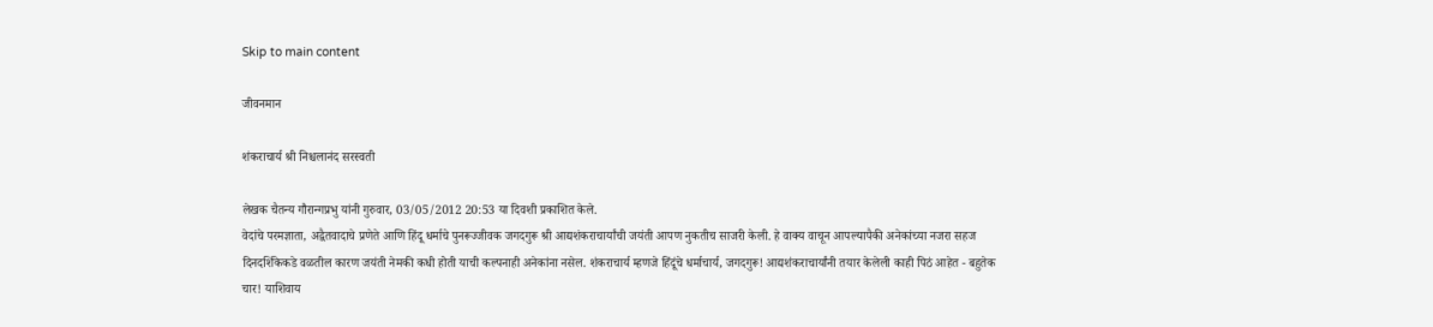Skip to main content

जीवनमान

शंकराचार्य श्री निश्चलानंद सरस्वती

लेखक चैतन्य गौरान्गप्रभु यांनी गुरुवार, 03/05/2012 20:53 या दिवशी प्रकाशित केले.
वेदांचे परमज्ञाता, अद्वैतवादाचे प्रणेते आणि हिंदू धर्माचे पुनरूज्जीवक जगदगुरू श्री आद्यशंकराचार्यांची जयंती आपण नुकतीच साजरी केली. हे वाक्य वाचून आपल्यापैकी अनेकांच्या नजरा सहज दिनदर्शिकेकडे वळतील कारण जयंती नेमकी कधी होती याची कल्पनाही अनेकांना नसेल. शंकराचार्य म्हणजे हिंदूंचे धर्माचार्य, जगदगुरू! आद्यशंकराचार्यांनी तयार केलेली काही पिठं आहेत - बहुतेक चार! याशिवाय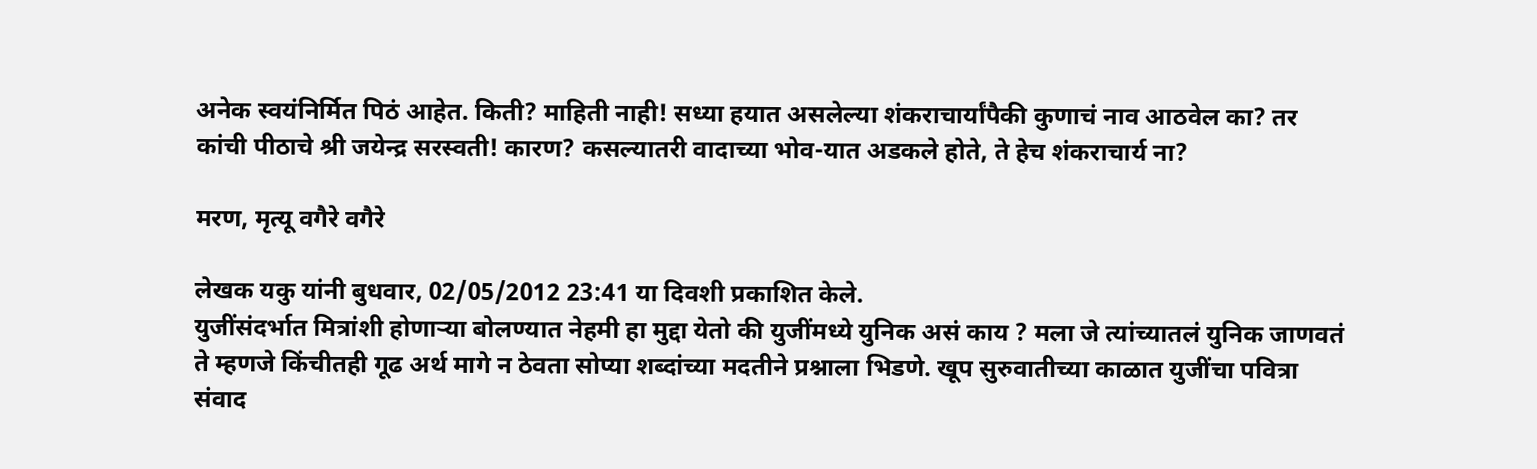अनेक स्वयंनिर्मित पिठं आहेत. किती? माहिती नाही! सध्या हयात असलेल्या शंकराचार्यांपैकी कुणाचं नाव आठवेल का? तर कांची पीठाचे श्री जयेन्द्र सरस्वती! कारण? कसल्यातरी वादाच्या भोव-यात अडकले होते, ते हेच शंकराचार्य ना?

मरण, मृत्यू वगैरे वगैरे

लेखक यकु यांनी बुधवार, 02/05/2012 23:41 या दिवशी प्रकाशित केले.
युजींसंदर्भात मित्रांशी होणार्‍या बोलण्‍यात नेहमी हा मुद्दा येतो की युजींमध्‍ये युनिक असं काय ? मला जे त्यांच्यातलं युनिक जाणवतं ते म्हणजे किंचीतही गूढ अर्थ मागे न ठेवता सोप्या शब्दांच्या मदतीने प्रश्नाला भिडणे. खूप सुरुवातीच्या काळात युजींचा पवित्रा संवाद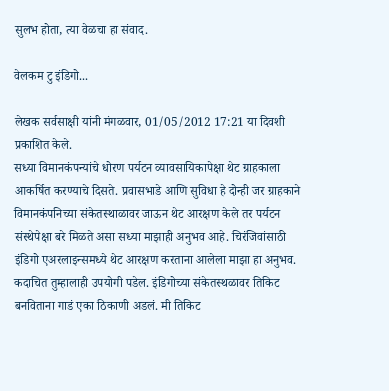सुलभ होता, त्या वेळचा हा संवाद.

वेलकम टु इंडिगो...

लेखक सर्वसाक्षी यांनी मंगळवार, 01/05/2012 17:21 या दिवशी प्रकाशित केले.
सध्या विमानकंपन्यांचे धोरण पर्यटन व्यावसायिकापेक्षा थेट ग्राहकाला आकर्षित करण्याचे दिसते. प्रवासभाडे आणि सुविधा हे दोन्ही जर ग्राहकाने विमानकंपनिच्या संकेतस्थाळावर जाऊन थेट आरक्षण केले तर पर्यटन संस्थेपेक्षा बरे मिळते असा सध्या माझाही अनुभव आहे. चिरंजिवांसाठी इंडिगो एअरलाइन्समध्ये थेट आरक्षण करताना आलेला माझा हा अनुभव. कदाचित तुम्हालाही उपयोगी पडेल. इंडिगोच्या संकेतस्थळावर तिकिट बनविताना गाडं एका ठिकाणी अडलं. मी तिकिट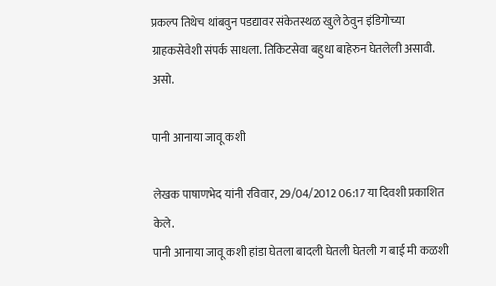प्रकल्प तिथेच थांबवुन पडद्यावर संकेतस्थळ खुले ठेवुन इंडिगोच्या ग्राहकसेवेशी संपर्क साधला. तिकिटसेवा बहुधा बाहेरुन घेतलेली असावी. असो.

पानी आनाया जावू कशी

लेखक पाषाणभेद यांनी रविवार, 29/04/2012 06:17 या दिवशी प्रकाशित केले.
पानी आनाया जावू कशी हांडा घेतला बादली घेतली घेतली ग बाई मी कळशी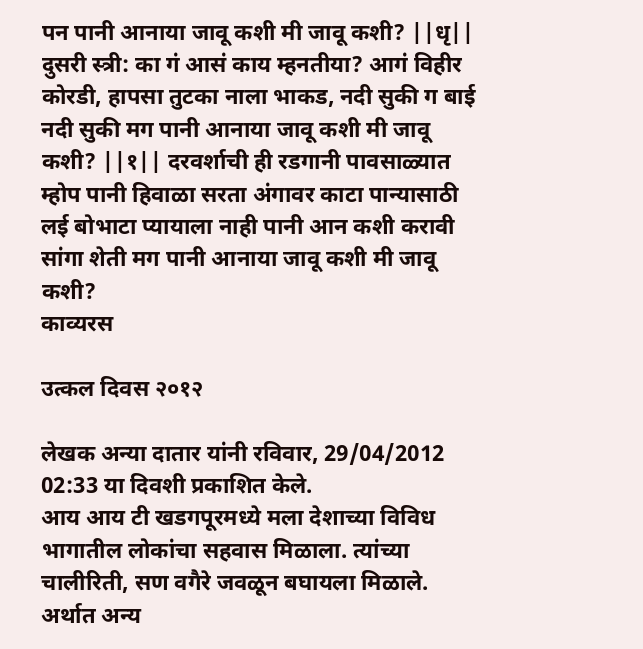पन पानी आनाया जावू कशी मी जावू कशी? ||धृ|| दुसरी स्त्री: का गं आसं काय म्हनतीया? आगं विहीर कोरडी, हापसा तुटका नाला भाकड, नदी सुकी ग बाई नदी सुकी मग पानी आनाया जावू कशी मी जावू कशी? ||१|| दरवर्शाची ही रडगानी पावसाळ्यात म्होप पानी हिवाळा सरता अंगावर काटा पान्यासाठी लई बोभाटा प्यायाला नाही पानी आन कशी करावी सांगा शेती मग पानी आनाया जावू कशी मी जावू कशी?
काव्यरस

उत्कल दिवस २०१२

लेखक अन्या दातार यांनी रविवार, 29/04/2012 02:33 या दिवशी प्रकाशित केले.
आय आय टी खडगपूरमध्ये मला देशाच्या विविध भागातील लोकांचा सहवास मिळाला. त्यांच्या चालीरिती, सण वगैरे जवळून बघायला मिळाले. अर्थात अन्य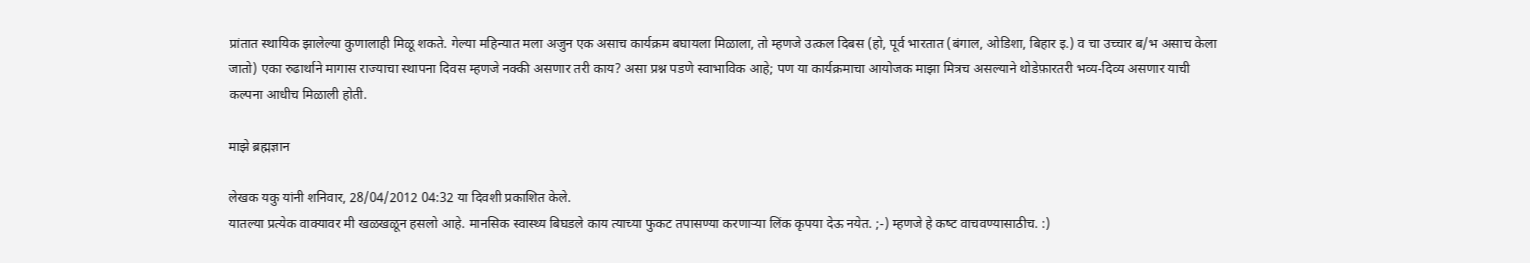प्रांतात स्थायिक झालेल्या कुणालाही मिळू शकते. गेल्या महिन्यात मला अजुन एक असाच कार्यक्रम बघायला मिळाला, तो म्हणजे उत्कल दिबस (हो, पूर्व भारतात (बंगाल, ओडिशा, बिहार इ.) व चा उच्चार ब/भ असाच केला जातो) एका रुढार्थाने मागास राज्याचा स्थापना दिवस म्हणजे नक्की असणार तरी काय? असा प्रश्न पडणे स्वाभाविक आहे; पण या कार्यक्रमाचा आयोजक माझा मित्रच असल्याने थोडेफ़ारतरी भव्य-दिव्य असणार याची कल्पना आधीच मिळाली होती.

माझे ब्रह्मज्ञान

लेखक यकु यांनी शनिवार, 28/04/2012 04:32 या दिवशी प्रकाशित केले.
यातल्या प्रत्येक वाक्यावर मी खळखळून हसलो आहे. मानसिक स्वास्थ्‍य बिघडले काय त्याच्या फुकट तपासण्या करणार्‍या लिंक कृपया देऊ नयेत. ;-) म्हणजे हे कष्‍ट वाचवण्यासाठीच. :)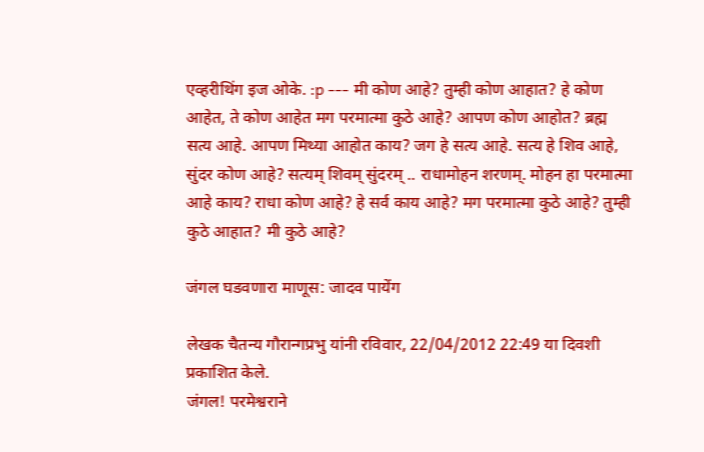एव्हरीथिंग इज ओके. :p --- मी कोण आहे? तुम्ही कोण आहात? हे कोण आहेत, ते कोण आहेत मग परमात्मा कुठे आहे? आपण कोण आहोत? ब्रह्म सत्य आहे. आपण मिथ्‍या आहोत काय? जग हे सत्य आहे. सत्य हे शिव आहे, सुंदर कोण आहे? सत्यम् शिवम् सुंदरम् .. राधामोहन शरणम्. मोहन हा परमात्मा आहे काय? राधा कोण आहे? हे सर्व काय आहे? मग परमात्मा कुठे आहे? तुम्ही कुठे आहात? मी कुठे आहे?

जंगल घडवणारा माणूस: जादव पायेंग

लेखक चैतन्य गौरान्गप्रभु यांनी रविवार, 22/04/2012 22:49 या दिवशी प्रकाशित केले.
जंगल! परमेश्वराने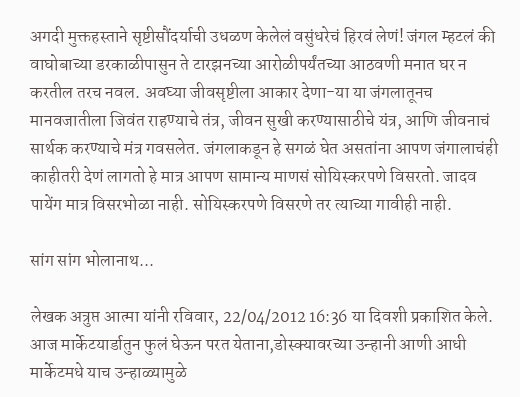अगदी मुक्तहस्ताने सृष्टीसौंदर्याची उधळण केलेलं वसुंधरेचं हिरवं लेणं! जंगल म्हटलं की वाघोबाच्या डरकाळीपासुन ते टारझनच्या आरोळीपर्यंतच्या आठवणी मनात घर न करतील तरच नवल. अवघ्या जीवसृष्टीला आकार देणा-या या जंगलातूनच मानवजातीला जिवंत राहण्याचे तंत्र, जीवन सुखी करण्यासाठीचे यंत्र, आणि जीवनाचं सार्थक करण्याचे मंत्र गवसलेत. जंगलाकडून हे सगळं घेत असतांना आपण जंगालाचंही काहीतरी देणं लागतो हे मात्र आपण सामान्य माणसं सोयिस्करपणे विसरतो. जादव पायेंग मात्र विसरभोळा नाही. सोयिस्करपणे विसरणे तर त्याच्या गावीही नाही.

सांग सांग भोलानाथ...

लेखक अत्रुप्त आत्मा यांनी रविवार, 22/04/2012 16:36 या दिवशी प्रकाशित केले.
आज मार्केटयार्डातुन फुलं घेऊन परत येताना,डोस्क्यावरच्या उन्हानी आणी आधी मार्केटमधे याच उन्हाळ्यामुळे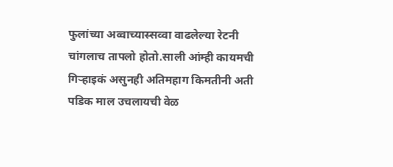फुलांच्या अव्वाच्यास्सव्वा वाढलेल्या रेटनी चांगलाच तापलो होतो.साली आंम्ही कायमची गिर्‍हाइकं असुनही अतिमहाग किमतीनी अती पडिक माल उचलायची वेळ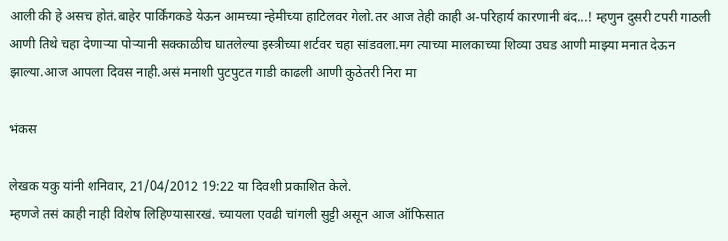आली की हे असच होतं.बाहेर पार्किंगकडे येऊन आमच्या न्हेमीच्या हाटिलवर गेलो.तर आज तेही काही अ-परिहार्य कारणानी बंद...! म्हणुन दुसरी टपरी गाठली आणी तिथे चहा देणार्‍या पोर्‍यानी सक्काळीच घातलेल्या इस्त्रीच्या शर्टवर चहा सांडवला.मग त्याच्या मालकाच्या शिव्या उघड आणी माझ्या मनात देऊन झाल्या.आज आपला दिवस नाही.असं मनाशी पुटपुटत गाडी काढली आणी कुठेतरी निरा मा

भंकस

लेखक यकु यांनी शनिवार, 21/04/2012 19:22 या दिवशी प्रकाशित केले.
म्हणजे तसं काही नाही विशेष लिहिण्‍यासारखं. च्यायला एवढी चांगली सुट्टी असून आज ऑफिसात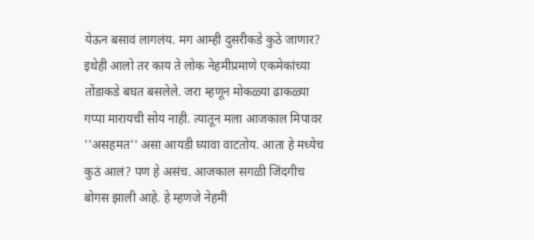येऊन बसावं लागलंय. मग आम्ही दुसरीकडे कुठे जाणार? इथेही आलो तर काय ते लोक नेहमीप्रमाणे एकमेकांच्या तोंडाकडे बघत बसलेले. जरा म्हणून मोकळ्या ढाकळ्या गप्पा मारायची सोय नाही. त्यातून मला आजकाल मिपावर ''असहमत'' असा आयडी घ्‍यावा वाटतोय. आता हे मध्‍येच कुठं आलं? पण हे असंच. आजकाल सगळी जिंदगीच बोगस झाली आहे. हे म्हणजे नेहमी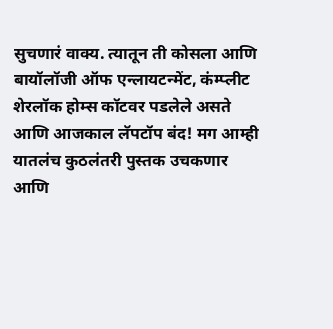सुचणारं वाक्य. त्यातून ती कोसला आणि बायॉलॉजी ऑफ एन्लायटन्मेंट, कंम्प्लीट शेरलॉक होम्स कॉटवर पडलेले असते आणि आजकाल लॅपटॉप बंद! मग आम्ही यातलंच कुठलंतरी पुस्तक उचकणार आणि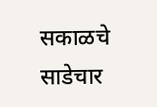सकाळचे साडेचार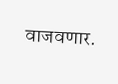वाजवणार.